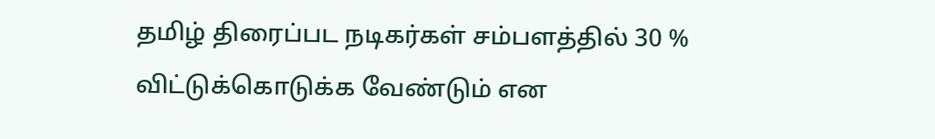தமிழ் திரைப்பட நடிகர்கள் சம்பளத்தில் 30 % விட்டுக்கொடுக்க வேண்டும் என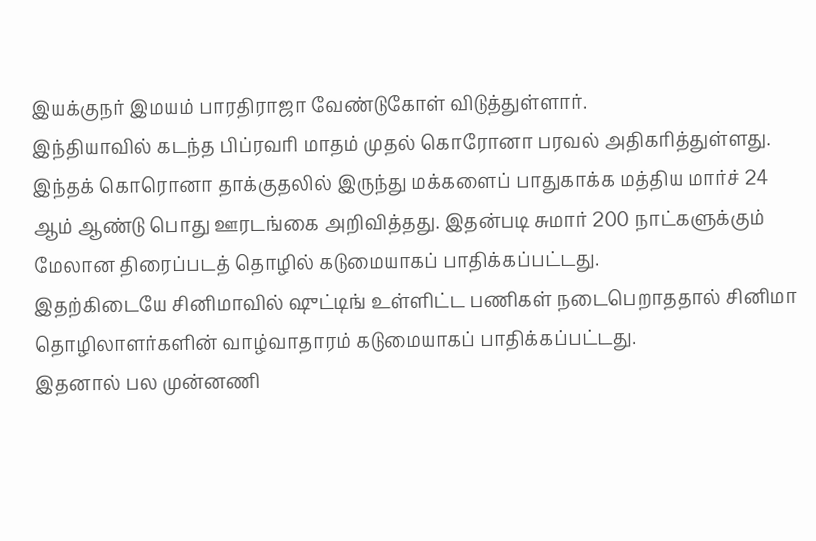இயக்குநர் இமயம் பாரதிராஜா வேண்டுகோள் விடுத்துள்ளார்.
இந்தியாவில் கடந்த பிப்ரவரி மாதம் முதல் கொரோனா பரவல் அதிகரித்துள்ளது. இந்தக் கொரொனா தாக்குதலில் இருந்து மக்களைப் பாதுகாக்க மத்திய மார்ச் 24 ஆம் ஆண்டு பொது ஊரடங்கை அறிவித்தது. இதன்படி சுமார் 200 நாட்களுக்கும் மேலான திரைப்படத் தொழில் கடுமையாகப் பாதிக்கப்பட்டது.
இதற்கிடையே சினிமாவில் ஷுட்டிங் உள்ளிட்ட பணிகள் நடைபெறாததால் சினிமா தொழிலாளர்களின் வாழ்வாதாரம் கடுமையாகப் பாதிக்கப்பட்டது.
இதனால் பல முன்னணி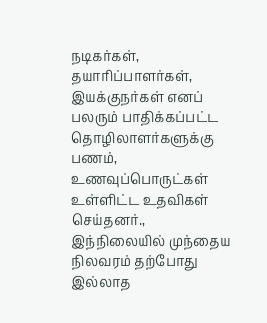நடிகர்கள், தயாரிப்பாளர்கள், இயக்குநர்கள் எனப் பலரும் பாதிக்கப்பட்ட தொழிலாளர்களுக்கு பணம், உணவுப்பொருட்கள் உள்ளிட்ட உதவிகள் செய்தனர்.,
இந்நிலையில் முந்தைய நிலவரம் தற்போது இல்லாத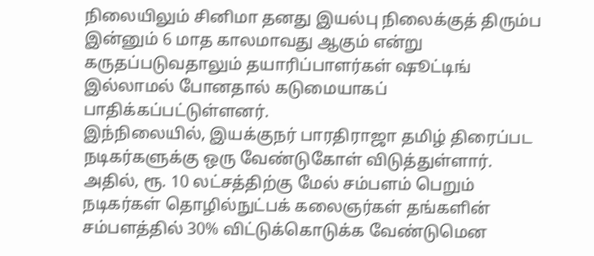நிலையிலும் சினிமா தனது இயல்பு நிலைக்குத் திரும்ப இன்னும் 6 மாத காலமாவது ஆகும் என்று கருதப்படுவதாலும் தயாரிப்பாளர்கள் ஷூட்டிங் இல்லாமல் போனதால் கடுமையாகப் பாதிக்கப்பட்டுள்ளனர்.
இந்நிலையில், இயக்குநர் பாரதிராஜா தமிழ் திரைப்பட நடிகர்களுக்கு ஒரு வேண்டுகோள் விடுத்துள்ளார்.
அதில், ரூ. 10 லட்சத்திற்கு மேல் சம்பளம் பெறும் நடிகர்கள் தொழில்நுட்பக் கலைஞர்கள் தங்களின் சம்பளத்தில் 30% விட்டுக்கொடுக்க வேண்டுமென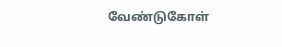வேண்டுகோள்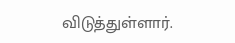விடுத்துள்ளார்.